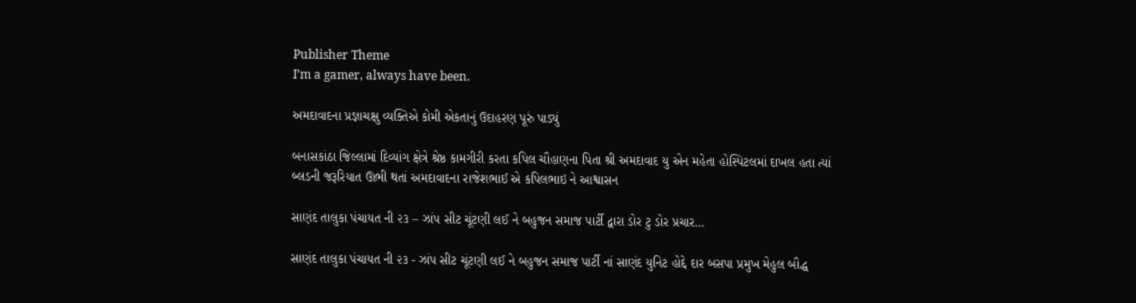Publisher Theme
I’m a gamer, always have been.

અમદાવાદના પ્રજ્ઞાચક્ષુ વ્યક્તિએ કોમી એકતાનું ઉદાહરણ પૂરું પાડ્યું

બનાસકાંઠા જિલ્લામાં દિવ્યાંગ ક્ષેત્રે શ્રેષ્ઠ કામગીરી કરતા કપિલ ચૌહાણના પિતા શ્રી અમદાવાદ યુ એન મહેતા હોસ્પિટલમાં દાખલ હતા ત્યાં બ્લડની જરૂરિયાત ઊભી થતાં અમદાવાદના રાજેશભાઈ એ કપિલભાઇ ને આશ્વાસન

સાણંદ તાલુકા પંચાયત ની ૨૩ – ઝાંપ સીટ ચૂંટણી લઈ ને બહુજન સમાજ પાર્ટી દ્વારા ડોર ટુ ડોર પ્રચાર…

સાણંદ તાલુકા પંચાયત ની ૨૩ - ઝાંપ સીટ ચૂંટણી લઈ ને બહુજન સમાજ પાર્ટી નાં સાણંદ યુનિટ હોદ્દે દાર બસપા પ્રમુખ મેહુલ બૌદ્ધ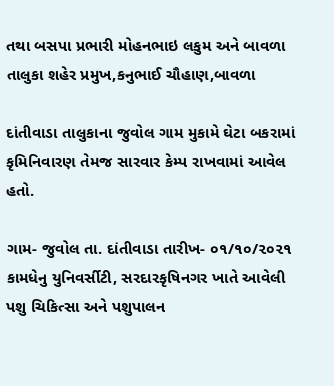તથા બસપા પ્રભારી મોહનભાઇ લકુમ અને બાવળા તાલુકા શહેર પ્રમુખ,કનુભાઈ ચૌહાણ,બાવળા

દાંતીવાડા તાલુકાના જુવોલ ગામ મુકામે ઘેટા બકરામાં કૃમિનિવારણ તેમજ સારવાર કેમ્પ રાખવામાં આવેલ હતો.

ગામ- જુવોલ તા. દાંતીવાડા તારીખ- ૦૧/૧૦/૨૦૨૧ કામધેનુ યુનિવર્સીટી, સરદારકૃષિનગર ખાતે આવેલી પશુ ચિકિત્સા અને પશુપાલન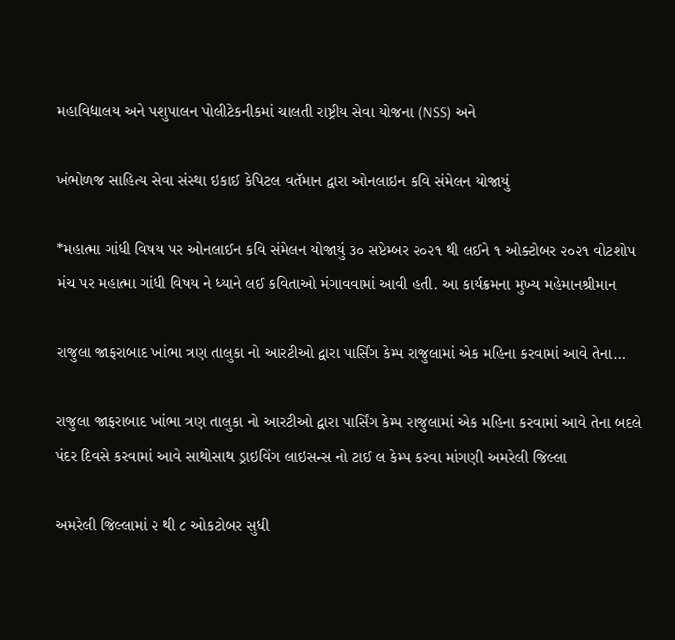મહાવિદ્યાલય અને પશુપાલન પોલીટેકનીકમાં ચાલતી રાષ્ટ્રીય સેવા યોજના (NSS) અને

ખંભોળજ સાહિત્ય સેવા સંસ્થા ઇકાઈ કેપિટલ વતૅમાન દ્વારા ઓનલાઇન કવિ સંમેલન યોજાયું

*મહાત્મા ગાંધી વિષય પર ઓનલાઈન કવિ સંમેલન યોજાયું ૩૦ સપ્ટેમ્બર ૨૦૨૧ થી લઈને ૧ ઓક્ટોબર ૨૦૨૧ વોટશોપ મંચ પર મહાત્મા ગાંધી વિષય ને ધ્યાને લઈ કવિતાઓ મંગાવવામાં આવી હતી. આ કાર્યક્રમના મુખ્ય મહેમાનશ્રીમાન

રાજુલા જાફરાબાદ ખાંભા ત્રણ તાલુકા નો આરટીઓ દ્વારા પાર્સિંગ કેમ્પ રાજુલામાં એક મહિના કરવામાં આવે તેના…

રાજુલા જાફરાબાદ ખાંભા ત્રણ તાલુકા નો આરટીઓ દ્વારા પાર્સિંગ કેમ્પ રાજુલામાં એક મહિના કરવામાં આવે તેના બદલે પંદર દિવસે કરવામાં આવે સાથોસાથ ડ્રાઇવિંગ લાઇસન્સ નો ટાઈ લ કેમ્પ કરવા માંગણી અમરેલી જિલ્લા

અમરેલી જિલ્લામાં ૨ થી ૮ ઓકટોબર સુધી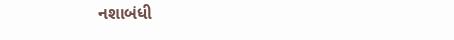નશાબંધી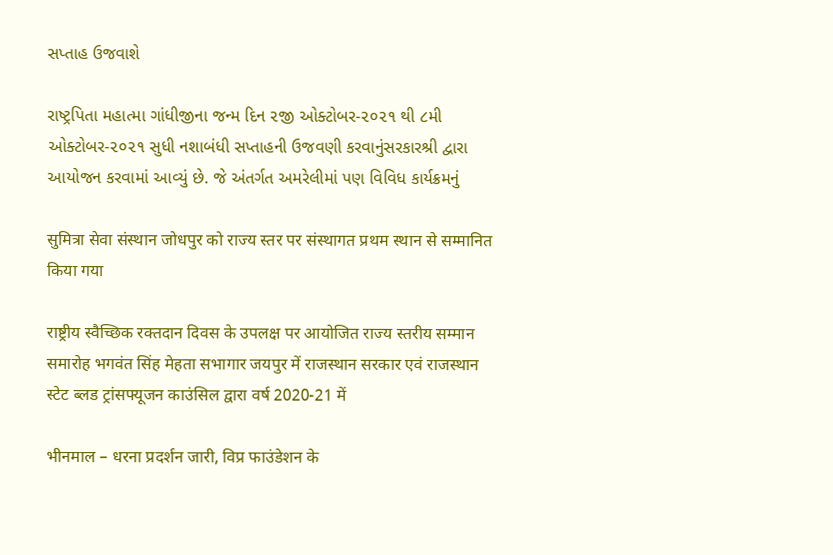સપ્તાહ ઉજવાશે

રાષ્ટ્રપિતા મહાત્મા ગાંધીજીના જન્મ દિન ૨જી ઓક્ટોબર-૨૦૨૧ થી ૮મી ઓક્ટોબર-૨૦૨૧ સુધી નશાબંધી સપ્તાહની ઉજવણી કરવાનુંસરકારશ્રી દ્વારા આયોજન કરવામાં આવ્યું છે. જે અંતર્ગત અમરેલીમાં પણ વિવિધ કાર્યક્રમનું

सुमित्रा सेवा संस्थान जोधपुर को राज्य स्तर पर संस्थागत प्रथम स्थान से सम्मानित किया गया

राष्ट्रीय स्वैच्छिक रक्तदान दिवस के उपलक्ष पर आयोजित राज्य स्तरीय सम्मान समारोह भगवंत सिंह मेहता सभागार जयपुर में राजस्थान सरकार एवं राजस्थान स्टेट ब्लड ट्रांसफ्यूजन काउंसिल द्वारा वर्ष 2020-21 में

भीनमाल – धरना प्रदर्शन जारी, विप्र फाउंडेशन के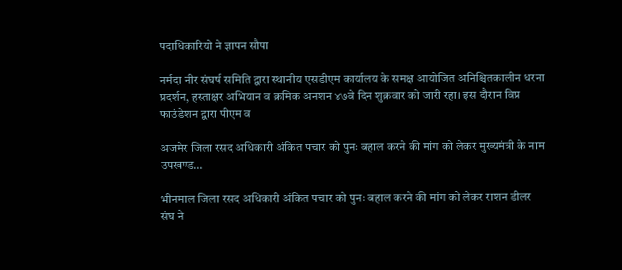पदाधिकारियो ने ज्ञापन सौपा

नर्मदा नीर संघर्ष समिति द्वारा स्थानीय एसडीएम कार्यालय के समक्ष आयोजित अनिश्चितकालीन धरना प्रदर्शन, हस्ताक्षर अभियान व क्रमिक अनशन ४७वे दिन शुक्रवार को जारी रहा। इस दौरान विप्र फाउंडेशन द्वारा पीएम व

अजमेर जिला रसद अधिकारी अंकित पचार को पुनः बहाल करने की मांग को लेकर मुख्यमंत्री के नाम उपखण्ड…

भीनमाल जिला रसद अधिकारी अंकित पचार को पुनः बहाल करने की मांग को लेकर राशन डीलर संघ ने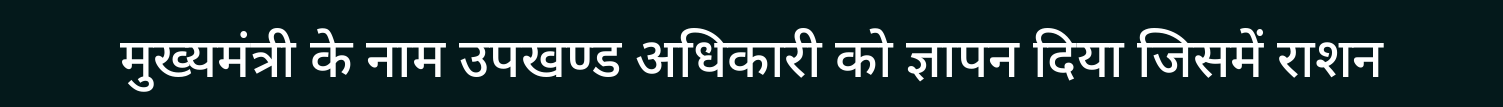मुख्यमंत्री के नाम उपखण्ड अधिकारी को ज्ञापन दिया जिसमें राशन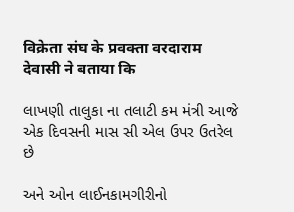विक्रेता संघ के प्रवक्ता वरदाराम देवासी ने बताया कि

લાખણી તાલુકા ના તલાટી કમ મંત્રી આજે એક દિવસની માસ સી એલ ઉપર ઉતરેલ છે

અને ઓન લાઈનકામગીરીનો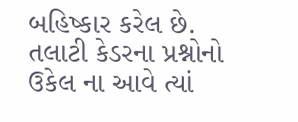બહિષ્કાર કરેલ છે. તલાટી કેડરના પ્રશ્નોનો ઉકેલ ના આવે ત્યાં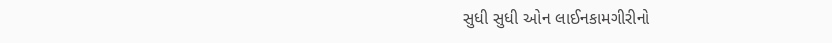સુધી સુધી ઓન લાઈનકામગીરીનો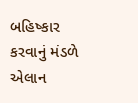બહિષ્કાર કરવાનું મંડળે એલાન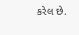કરેલ છે.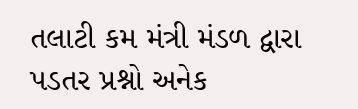તલાટી કમ મંત્રી મંડળ દ્વારા પડતર પ્રશ્નો અનેક